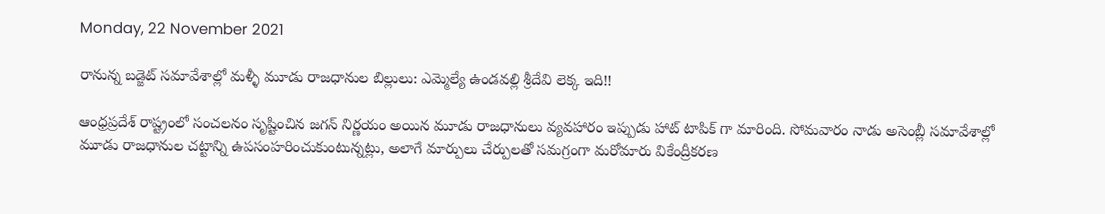Monday, 22 November 2021

రానున్న బడ్జెట్ సమావేశాల్లో మళ్ళీ మూడు రాజధానుల బిల్లులు: ఎమ్మెల్యే ఉండవల్లి శ్రీదేవి లెక్క ఇది!!

ఆంధ్రప్రదేశ్ రాష్ట్రంలో సంచలనం సృష్టించిన జగన్ నిర్ణయం అయిన మూడు రాజధానులు వ్యవహారం ఇప్పుడు హాట్ టాపిక్ గా మారింది. సోమవారం నాడు అసెంబ్లీ సమావేశాల్లో మూడు రాజధానుల చట్టాన్ని ఉపసంహరించుకుంటున్నట్లు, అలాగే మార్పులు చేర్పులతో సమగ్రంగా మరోమారు వికేంద్రీకరణ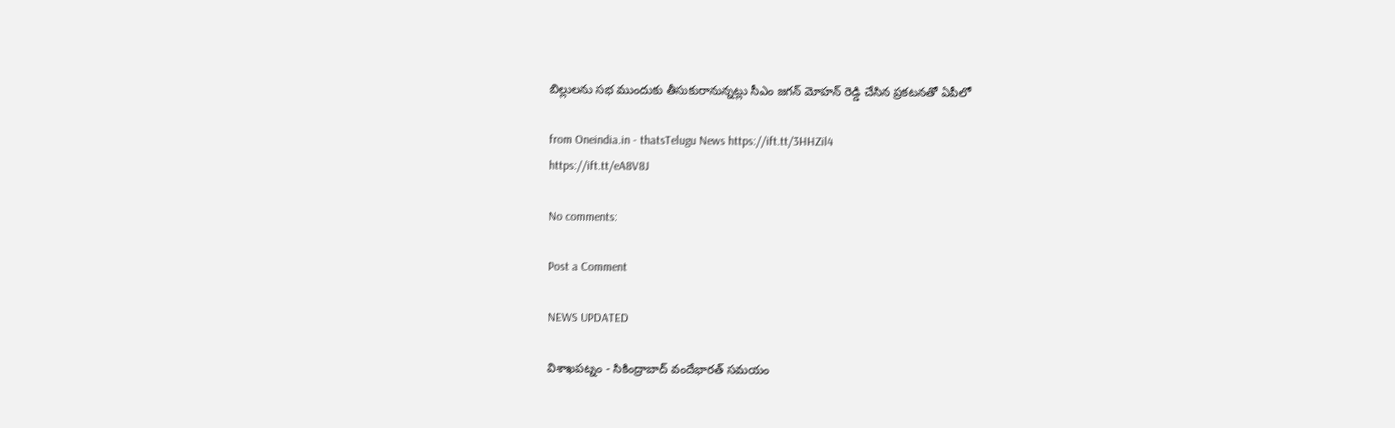బిల్లులను సభ ముందుకు తీసుకురానున్నట్లు సీఎం జగన్ మోహన్ రెడ్డి చేసిన ప్రకటనతో ఏపీలో

from Oneindia.in - thatsTelugu News https://ift.tt/3HHZil4
https://ift.tt/eA8V8J

No comments:

Post a Comment

NEWS UPDATED

విశాఖపట్నం - సికింద్రాబాద్ వందేభారత్ సమయం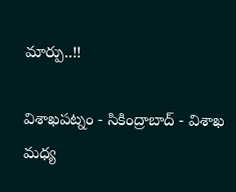మార్పు..!!

విశాఖపట్నం - సికింద్రాబాద్ - విశాఖ మధ్య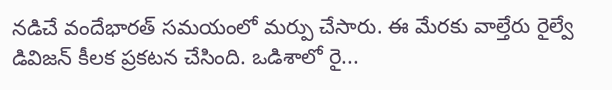నడిచే వందేభారత్ సమయంలో మర్పు చేసారు. ఈ మేరకు వాల్తేరు రైల్వే డివిజన్ కీలక ప్రకటన చేసింది. ఒడిశాలో రై...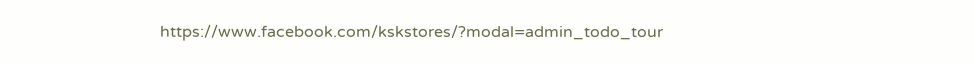https://www.facebook.com/kskstores/?modal=admin_todo_tour